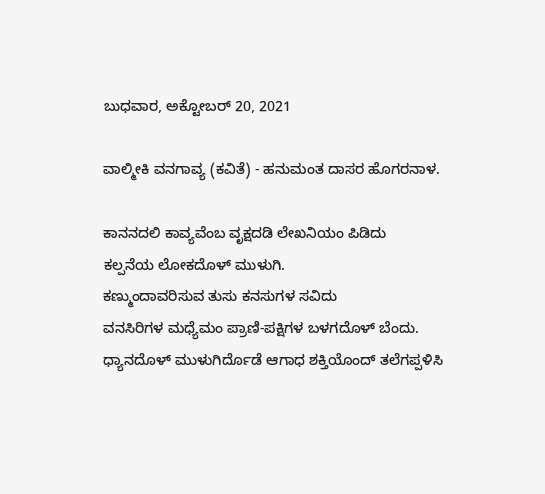ಬುಧವಾರ, ಅಕ್ಟೋಬರ್ 20, 2021

ವಾಲ್ಮೀಕಿ ವನಗಾವ್ಯ (ಕವಿತೆ) - ಹನುಮಂತ ದಾಸರ ಹೊಗರನಾಳ‌.

ಕಾನನದಲಿ ಕಾವ್ಯವೆಂಬ ವೃಕ್ಷದಡಿ ಲೇಖನಿಯಂ ಪಿಡಿದು
ಕಲ್ಪನೆಯ ಲೋಕದೊಳ್ ಮುಳುಗಿ.
ಕಣ್ಮುಂದಾವರಿಸುವ ತುಸು ಕನಸುಗಳ ಸವಿದು
ವನಸಿರಿಗಳ ಮಧ್ಯೆಮಂ ಪ್ರಾಣಿ-ಪಕ್ಷಿಗಳ ಬಳಗದೊಳ್ ಬೆಂದು.
ಧ್ಯಾನದೊಳ್ ಮುಳುಗಿರ್ದೊಡೆ ಆಗಾಧ ಶಕ್ತಿಯೊಂದ್ ತಲೆಗಪ್ಪಳಿಸಿ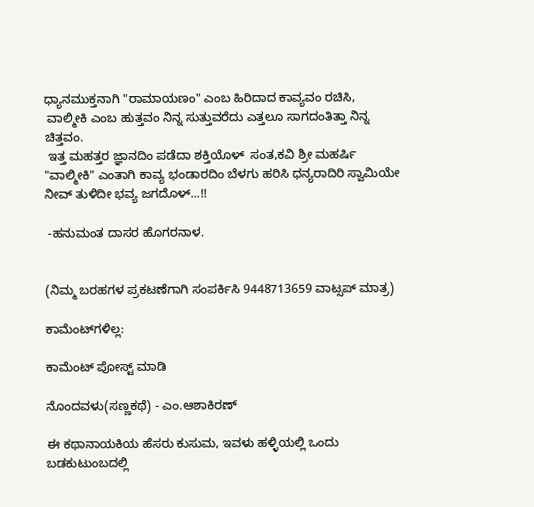ಧ್ಯಾನಮುಕ್ತನಾಗಿ "ರಾಮಾಯಣಂ" ಎಂಬ ಹಿರಿದಾದ ಕಾವ್ಯವಂ ರಚಿಸಿ,
 ವಾಲ್ಮೀಕಿ ಎಂಬ ಹುತ್ತವಂ ನಿನ್ನ ಸುತ್ತುವರೆದು ಎತ್ತಲೂ ಸಾಗದಂತಿತ್ತಾ ನಿನ್ನ ಚಿತ್ತವಂ.
 ಇತ್ತ ಮಹತ್ತರ ಜ್ಞಾನದಿಂ ಪಡೆದಾ ಶಕ್ತಿಯೊಳ್  ಸಂತ,ಕವಿ ಶ್ರೀ ಮಹರ್ಷಿ "ವಾಲ್ಮೀಕಿ" ಎಂತಾಗಿ ಕಾವ್ಯ ಭಂಡಾರದಿಂ ಬೆಳಗು ಹರಿಸಿ ಧನ್ಯರಾದಿರಿ ಸ್ವಾಮಿಯೇ ನೀವ್ ತುಳಿದೀ ಭವ್ಯ ಜಗದೊಳ್...!!

 -ಹನುಮಂತ ದಾಸರ ಹೊಗರನಾಳ‌.


(ನಿಮ್ಮ ಬರಹಗಳ ಪ್ರಕಟಣೆಗಾಗಿ ಸಂಪರ್ಕಿಸಿ 9448713659 ವಾಟ್ಸಪ್ ಮಾತ್ರ)

ಕಾಮೆಂಟ್‌ಗಳಿಲ್ಲ:

ಕಾಮೆಂಟ್‌‌ ಪೋಸ್ಟ್‌ ಮಾಡಿ

ನೊಂದವಳು(ಸಣ್ಣಕಥೆ) - ಎಂ.ಆಶಾಕಿರಣ್

ಈ ಕಥಾನಾಯಕಿಯ ಹೆಸರು ಕುಸುಮ, ಇವಳು ಹಳ್ಳಿಯಲ್ಲಿ ಒಂದು ಬಡಕುಟುಂಬದಲ್ಲಿ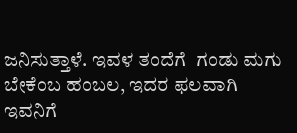ಜನಿಸುತ್ತಾಳೆ. ಇವಳ ತಂದೆಗೆ  ಗಂಡು ಮಗು ಬೇಕೆಂಬ ಹಂಬಲ, ಇದರ ಫಲವಾಗಿ ಇವನಿಗೆ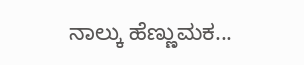ನಾಲ್ಕು ಹೆಣ್ಣುಮಕ...